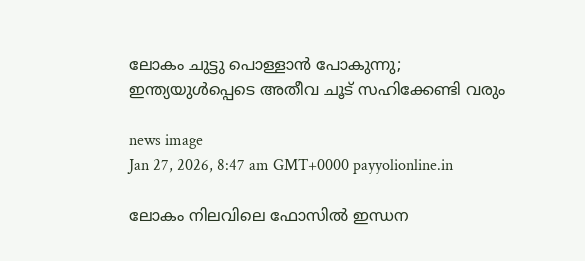ലോകം ചുട്ടു പൊള്ളാൻ പോകുന്നു; ഇന്ത്യയുൾപ്പെടെ അതീവ ചൂട് സഹിക്കേണ്ടി വരും

news image
Jan 27, 2026, 8:47 am GMT+0000 payyolionline.in

ലോകം നിലവിലെ ഫോസിൽ ഇന്ധന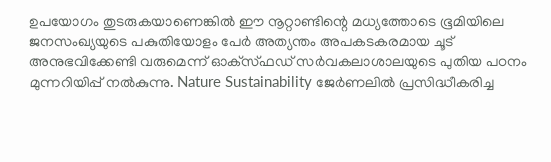ഉപയോഗം തുടരുകയാണെങ്കിൽ ഈ നൂറ്റാണ്ടിന്റെ മധ്യത്തോടെ ഭൂമിയിലെ ജനസംഖ്യയുടെ പകുതിയോളം പേർ അത്യന്തം അപകടകരമായ ചൂട് അനുഭവിക്കേണ്ടി വരുമെന്ന് ഓക്‌സ്ഫഡ് സർവകലാശാലയുടെ പുതിയ പഠനം മുന്നറിയിപ്പ് നൽകുന്നു. Nature Sustainability ജേർണലിൽ പ്രസിദ്ധീകരിച്ച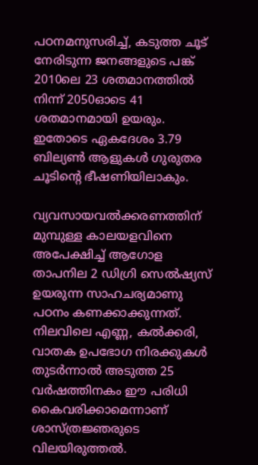പഠനമനുസരിച്ച്, കടുത്ത ചൂട് നേരിടുന്ന ജനങ്ങളുടെ പങ്ക് 2010ലെ 23 ശതമാനത്തിൽ നിന്ന് 2050ഓടെ 41 ശതമാനമായി ഉയരും. ഇതോടെ ഏകദേശം 3.79 ബില്യൺ ആളുകൾ ഗുരുതര ചൂടിന്റെ ഭീഷണിയിലാകും.

വ്യവസായവൽക്കരണത്തിന് മുമ്പുള്ള കാലയളവിനെ അപേക്ഷിച്ച് ആഗോള താപനില 2 ഡിഗ്രി സെൽഷ്യസ് ഉയരുന്ന സാഹചര്യമാണു പഠനം കണക്കാക്കുന്നത്. നിലവിലെ എണ്ണ, കൽക്കരി, വാതക ഉപഭോഗ നിരക്കുകൾ തുടർന്നാൽ അടുത്ത 25 വർഷത്തിനകം ഈ പരിധി കൈവരിക്കാമെന്നാണ് ശാസ്ത്രജ്ഞരുടെ വിലയിരുത്തൽ.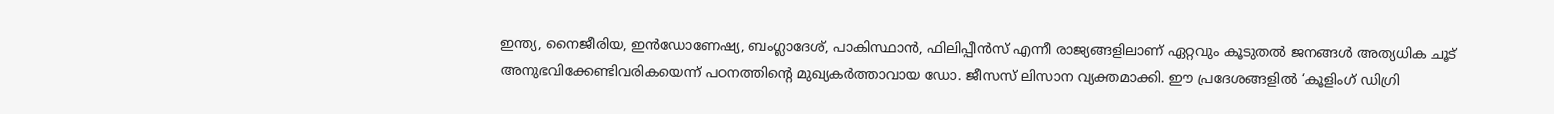ഇന്ത്യ, നൈജീരിയ, ഇൻഡോണേഷ്യ, ബംഗ്ലാദേശ്, പാകിസ്ഥാൻ, ഫിലിപ്പീൻസ് എന്നീ രാജ്യങ്ങളിലാണ് ഏറ്റവും കൂടുതൽ ജനങ്ങൾ അത്യധിക ചൂട് അനുഭവിക്കേണ്ടിവരികയെന്ന് പഠനത്തിന്റെ മുഖ്യകർത്താവായ ഡോ. ജീസസ് ലിസാന വ്യക്തമാക്കി. ഈ പ്രദേശങ്ങളിൽ ‘കൂളിംഗ് ഡിഗ്രി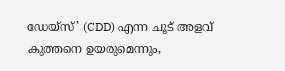ഡേയ്സ്’ (CDD) എന്ന ചൂട് അളവ് കുത്തനെ ഉയരുമെന്നും,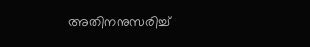അതിനനുസരിച്ച്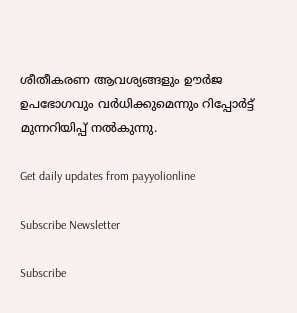ശീതീകരണ ആവശ്യങ്ങളും ഊർജ ഉപഭോഗവും വർധിക്കുമെന്നും റിപ്പോർട്ട് മുന്നറിയിപ്പ് നൽകുന്നു.

Get daily updates from payyolionline

Subscribe Newsletter

Subscribe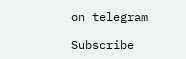on telegram

Subscribe